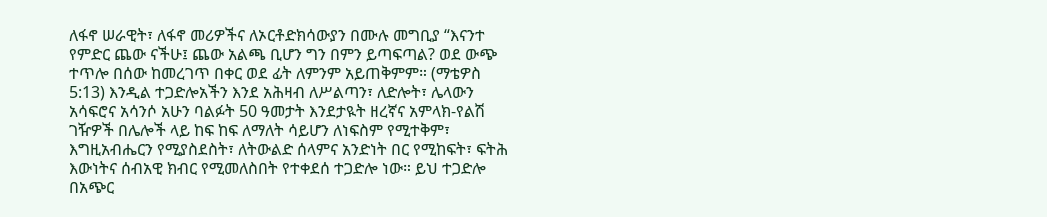ለፋኖ ሠራዊት፣ ለፋኖ መሪዎችና ለኦርቶድክሳውያን በሙሉ መግቢያ “እናንተ የምድር ጨው ናችሁ፤ ጨው አልጫ ቢሆን ግን በምን ይጣፍጣል? ወደ ውጭ ተጥሎ በሰው ከመረገጥ በቀር ወደ ፊት ለምንም አይጠቅምም። (ማቴዎስ 5:13) እንዲል ተጋድሎአችን እንደ አሕዛብ ለሥልጣን፣ ለድሎት፣ ሌላውን አሳፍሮና አሳንሶ አሁን ባልፉት 50 ዓመታት እንደታዪት ዘረኛና አምላክ-የልሽ ገዥዎች በሌሎች ላይ ከፍ ከፍ ለማለት ሳይሆን ለነፍስም የሚተቅም፣ እግዚአብሔርን የሚያስደስት፣ ለትውልድ ሰላምና አንድነት በር የሚከፍት፣ ፍትሕ እውነትና ሰብአዊ ክብር የሚመለስበት የተቀደሰ ተጋድሎ ነው። ይህ ተጋድሎ በአጭር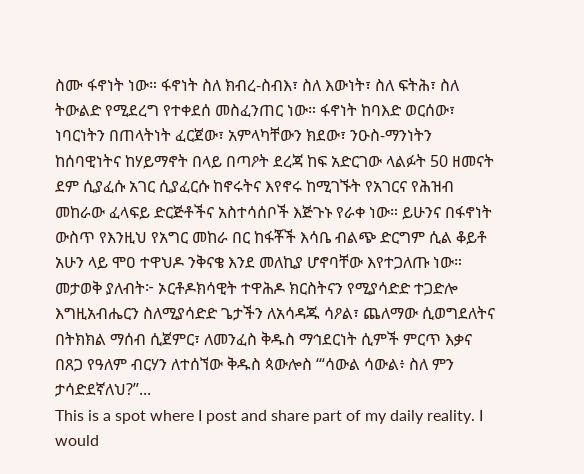ስሙ ፋኖነት ነው። ፋኖነት ስለ ክብረ-ስብእ፣ ስለ እውነት፣ ስለ ፍትሕ፣ ስለ ትውልድ የሚደረግ የተቀደሰ መስፈንጠር ነው። ፋኖነት ከባእድ ወርሰው፣ ነባርነትን በጠላትነት ፈርጀው፣ አምላካቸውን ክደው፣ ንዑስ-ማንነትን ከሰባዊነትና ከሃይማኖት በላይ በጣዖት ደረጃ ከፍ አድርገው ላልፉት 50 ዘመናት ደም ሲያፈሱ አገር ሲያፈርሱ ከኖሩትና እየኖሩ ከሚገኙት የአገርና የሕዝብ መከራው ፈላፍይ ድርጅቶችና አስተሳሰቦች እጅጉኑ የራቀ ነው። ይሁንና በፋኖነት ውስጥ የእንዚህ የአግር መከራ በር ከፋቾች እሳቤ ብልጭ ድርግም ሲል ቆይቶ አሁን ላይ ሞዐ ተዋህዶ ንቅናቄ እንደ መለኪያ ሆኖባቸው እየተጋለጡ ነው። መታወቅ ያለብት፦ ኦርቶዶክሳዊት ተዋሕዶ ክርስትናን የሚያሳድድ ተጋድሎ እግዚአብሔርን ስለሚያሳድድ ጌታችን ለአሳዳጁ ሳዖል፣ ጨለማው ሲወግደለትና በትክክል ማሰብ ሲጀምር፣ ለመንፈስ ቅዱስ ማኅደርነት ሲምች ምርጥ እቃና በጸጋ የዓለም ብርሃን ለተሰኘው ቅዱስ ጳውሎስ ‘“ሳውል ሳውል፥ ስለ ምን ታሳድደኛለህ?”...
This is a spot where I post and share part of my daily reality. I would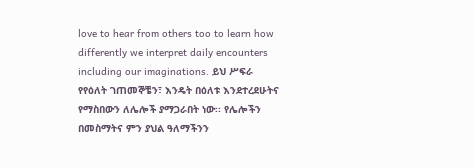love to hear from others too to learn how differently we interpret daily encounters including our imaginations. ይህ ሥፍራ የየዕለት ገጠመኞቼን፣ እንዴት በዕለቱ እንደተረደሁትና የማስበውን ለሌሎች ያማጋራበት ነው፡፡ የሌሎችን በመስማትና ምን ያህል ዓለማችንን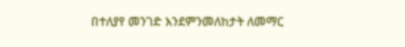በተለያየ መንገድ እንደምንመለከታት ለመማር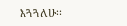እጓጓለሁ፡፡